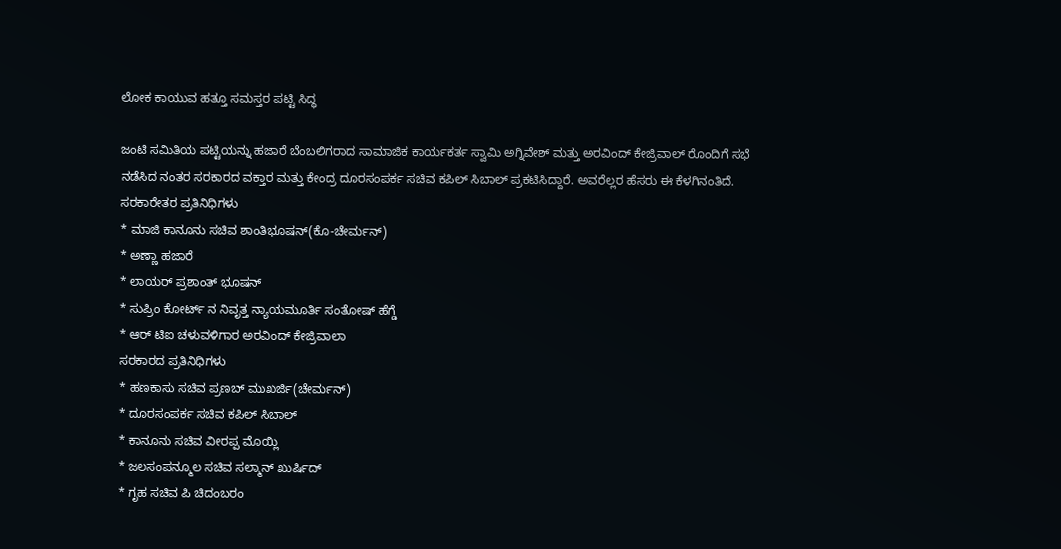ಲೋಕ ಕಾಯುವ ಹತ್ತೂ ಸಮಸ್ತರ ಪಟ್ಟಿ ಸಿದ್ಧ

ಜಂಟಿ ಸಮಿತಿಯ ಪಟ್ಟಿಯನ್ನು ಹಜಾರೆ ಬೆಂಬಲಿಗರಾದ ಸಾಮಾಜಿಕ ಕಾರ್ಯಕರ್ತ ಸ್ವಾಮಿ ಅಗ್ನಿವೇಶ್ ಮತ್ತು ಅರವಿಂದ್ ಕೇಜ್ರಿವಾಲ್ ರೊಂದಿಗೆ ಸಭೆ ನಡೆಸಿದ ನಂತರ ಸರಕಾರದ ವಕ್ತಾರ ಮತ್ತು ಕೇಂದ್ರ ದೂರಸಂಪರ್ಕ ಸಚಿವ ಕಪಿಲ್ ಸಿಬಾಲ್ ಪ್ರಕಟಿಸಿದ್ದಾರೆ. ಅವರೆಲ್ಲರ ಹೆಸರು ಈ ಕೆಳಗಿನಂತಿದೆ.
ಸರಕಾರೇತರ ಪ್ರತಿನಿಧಿಗಳು
* ಮಾಜಿ ಕಾನೂನು ಸಚಿವ ಶಾಂತಿಭೂಷನ್(ಕೊ-ಚೇರ್ಮನ್)
* ಅಣ್ಣಾ ಹಜಾರೆ
* ಲಾಯರ್ ಪ್ರಶಾಂತ್ ಭೂಷನ್
* ಸುಪ್ರಿಂ ಕೋರ್ಟ್ ನ ನಿವೃತ್ತ ನ್ಯಾಯಮೂರ್ತಿ ಸಂತೋಷ್ ಹೆಗ್ಡೆ
* ಆರ್ ಟಿಐ ಚಳುವಳಿಗಾರ ಅರವಿಂದ್ ಕೇಜ್ರಿವಾಲಾ
ಸರಕಾರದ ಪ್ರತಿನಿಧಿಗಳು
* ಹಣಕಾಸು ಸಚಿವ ಪ್ರಣಬ್ ಮುಖರ್ಜಿ(ಚೇರ್ಮನ್)
* ದೂರಸಂಪರ್ಕ ಸಚಿವ ಕಪಿಲ್ ಸಿಬಾಲ್
* ಕಾನೂನು ಸಚಿವ ವೀರಪ್ಪ ಮೊಯ್ಲಿ
* ಜಲಸಂಪನ್ಮೂಲ ಸಚಿವ ಸಲ್ಮಾನ್ ಖುರ್ಷಿದ್
* ಗೃಹ ಸಚಿವ ಪಿ ಚಿದಂಬರಂ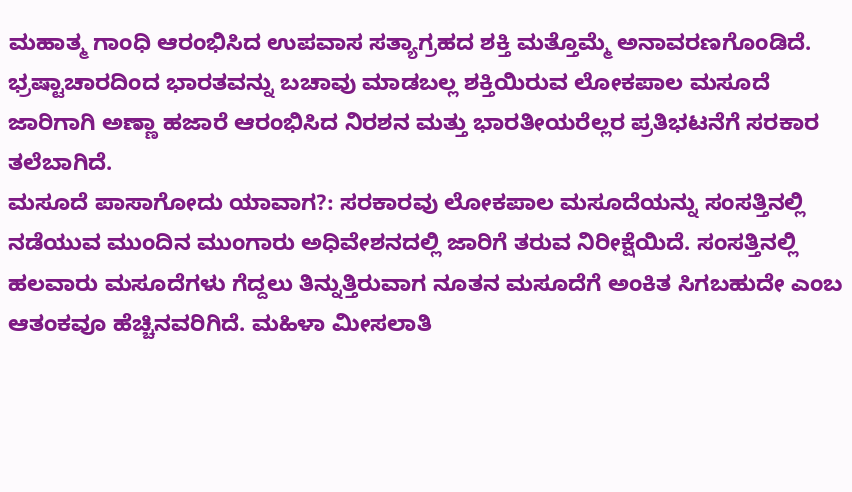ಮಹಾತ್ಮ ಗಾಂಧಿ ಆರಂಭಿಸಿದ ಉಪವಾಸ ಸತ್ಯಾಗ್ರಹದ ಶಕ್ತಿ ಮತ್ತೊಮ್ಮೆ ಅನಾವರಣಗೊಂಡಿದೆ. ಭ್ರಷ್ಟಾಚಾರದಿಂದ ಭಾರತವನ್ನು ಬಚಾವು ಮಾಡಬಲ್ಲ ಶಕ್ತಿಯಿರುವ ಲೋಕಪಾಲ ಮಸೂದೆ ಜಾರಿಗಾಗಿ ಅಣ್ಣಾ ಹಜಾರೆ ಆರಂಭಿಸಿದ ನಿರಶನ ಮತ್ತು ಭಾರತೀಯರೆಲ್ಲರ ಪ್ರತಿಭಟನೆಗೆ ಸರಕಾರ ತಲೆಬಾಗಿದೆ.
ಮಸೂದೆ ಪಾಸಾಗೋದು ಯಾವಾಗ?: ಸರಕಾರವು ಲೋಕಪಾಲ ಮಸೂದೆಯನ್ನು ಸಂಸತ್ತಿನಲ್ಲಿ ನಡೆಯುವ ಮುಂದಿನ ಮುಂಗಾರು ಅಧಿವೇಶನದಲ್ಲಿ ಜಾರಿಗೆ ತರುವ ನಿರೀಕ್ಷೆಯಿದೆ. ಸಂಸತ್ತಿನಲ್ಲಿ ಹಲವಾರು ಮಸೂದೆಗಳು ಗೆದ್ದಲು ತಿನ್ನುತ್ತಿರುವಾಗ ನೂತನ ಮಸೂದೆಗೆ ಅಂಕಿತ ಸಿಗಬಹುದೇ ಎಂಬ ಆತಂಕವೂ ಹೆಚ್ಚಿನವರಿಗಿದೆ. ಮಹಿಳಾ ಮೀಸಲಾತಿ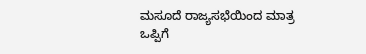ಮಸೂದೆ ರಾಜ್ಯಸಭೆಯಿಂದ ಮಾತ್ರ ಒಪ್ಪಿಗೆ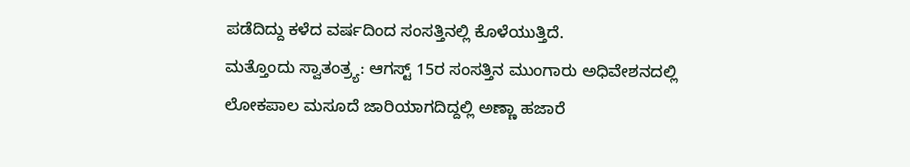ಪಡೆದಿದ್ದು ಕಳೆದ ವರ್ಷದಿಂದ ಸಂಸತ್ತಿನಲ್ಲಿ ಕೊಳೆಯುತ್ತಿದೆ.
ಮತ್ತೊಂದು ಸ್ವಾತಂತ್ರ್ಯ: ಆಗಸ್ಟ್ 15ರ ಸಂಸತ್ತಿನ ಮುಂಗಾರು ಅಧಿವೇಶನದಲ್ಲಿ ಲೋಕಪಾಲ ಮಸೂದೆ ಜಾರಿಯಾಗದಿದ್ದಲ್ಲಿ ಅಣ್ಣಾ ಹಜಾರೆ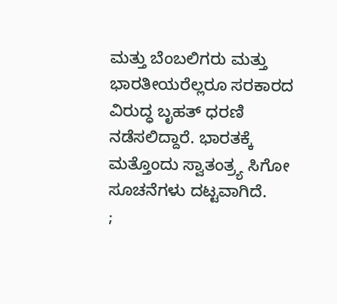ಮತ್ತು ಬೆಂಬಲಿಗರು ಮತ್ತು ಭಾರತೀಯರೆಲ್ಲರೂ ಸರಕಾರದ ವಿರುದ್ಧ ಬೃಹತ್ ಧರಣಿ ನಡೆಸಲಿದ್ದಾರೆ. ಭಾರತಕ್ಕೆ ಮತ್ತೊಂದು ಸ್ವಾತಂತ್ರ್ಯ ಸಿಗೋ ಸೂಚನೆಗಳು ದಟ್ಟವಾಗಿದೆ.
;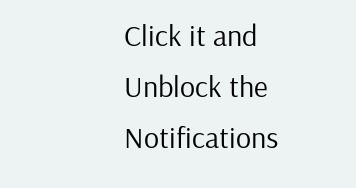Click it and Unblock the Notifications